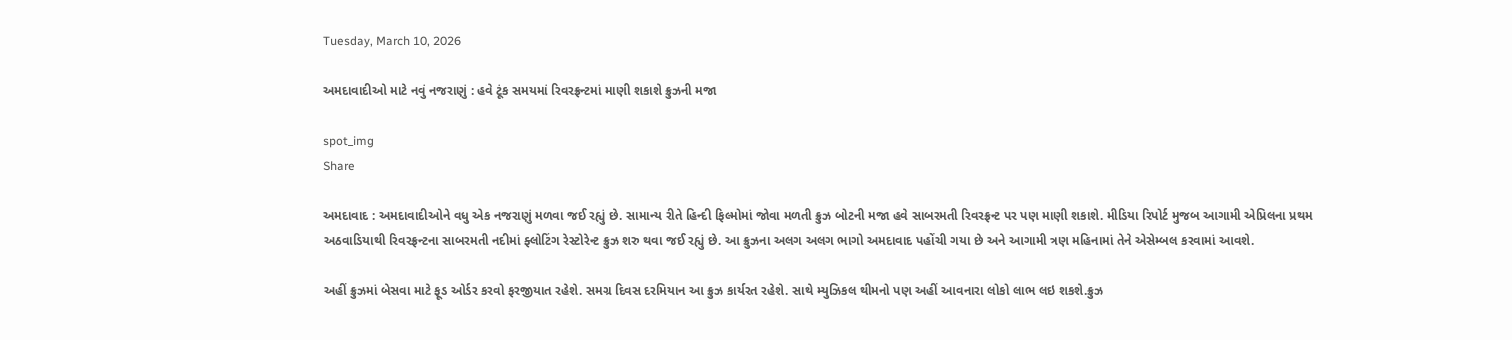Tuesday, March 10, 2026

અમદાવાદીઓ માટે નવું નજરાણું : હવે ટૂંક સમયમાં રિવરફ્રન્ટમાં માણી શકાશે ક્રુઝની મજા

spot_img
Share

અમદાવાદ : અમદાવાદીઓને વધુ એક નજરાણું મળવા જઈ રહ્યું છે. સામાન્ય રીતે હિન્દી ફિલ્મોમાં જોવા મળતી ક્રુઝ બોટની મજા હવે સાબરમતી રિવરફ્રન્ટ પર પણ માણી શકાશે. મીડિયા રિપોર્ટ મુજબ આગામી એપ્રિલના પ્રથમ અઠવાડિયાથી રિવરફ્રન્ટના સાબરમતી નદીમાં ફ્લોટિંગ રેસ્ટોરેન્ટ ક્રુઝ શરુ થવા જઈ રહ્યું છે. આ ક્રુઝના અલગ અલગ ભાગો અમદાવાદ પહોંચી ગયા છે અને આગામી ત્રણ મહિનામાં તેને એસેમ્બલ કરવામાં આવશે.

અહીં ક્રુઝમાં બેસવા માટે ફૂડ ઓર્ડર કરવો ફરજીયાત રહેશે. સમગ્ર દિવસ દરમિયાન આ ક્રુઝ કાર્યરત રહેશે. સાથે મ્યુઝિકલ થીમનો પણ અહીં આવનારા લોકો લાભ લઇ શકશે.ક્રુઝ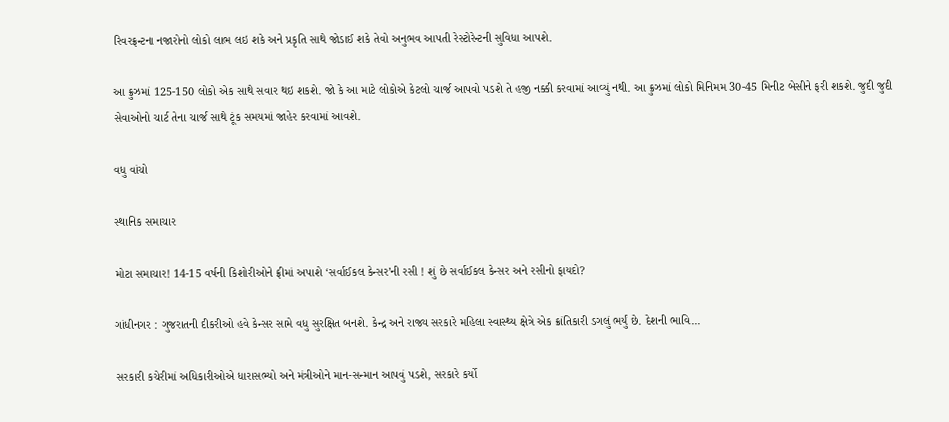રિવરફ્રન્ટના નજારોનો લોકો લાભ લઇ શકે અને પ્રકૃતિ સાથે જોડાઈ શકે તેવો અનુભવ આપતી રેસ્ટોરેન્ટની સુવિધા આપશે.

આ ક્રુઝમાં 125-150 લોકો એક સાથે સવાર થઇ શકશે. જો કે આ માટે લોકોએ કેટલો ચાર્જ આપવો પડશે તે હજી નક્કી કરવામાં આવ્યું નથી. આ ક્રુઝમાં લોકો મિનિમમ 30-45 મિનીટ બેસીને ફરી શકશે. જુદી જુદી સેવાઓનો ચાર્ટ તેના ચાર્જ સાથે ટૂંક સમયમાં જાહેર કરવામાં આવશે.

વધુ વાંચો

સ્થાનિક સમાચાર

મોટા સમાચાર! 14-15 વર્ષની કિશોરીઓને ફ્રીમાં અપાશે ‘સર્વાઈકલ કેન્સર’ની રસી ! શું છે સર્વાઈકલ કેન્સર અને રસીનો ફાયદો?

ગાંધીનગર : ગુજરાતની દીકરીઓ હવે કેન્સર સામે વધુ સુરક્ષિત બનશે. કેન્દ્ર અને રાજ્ય સરકારે મહિલા સ્વાસ્થ્ય ક્ષેત્રે એક ક્રાંતિકારી ડગલું ભર્યું છે. દેશની ભાવિ...

સરકારી કચેરીમાં અધિકારીઓએ ધારાસભ્યો અને મંત્રીઓને માન-સન્માન આપવું પડશે, સરકારે કર્યો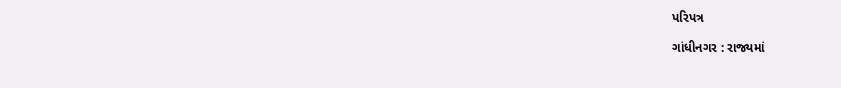પરિપત્ર

ગાંધીનગર : રાજ્યમાં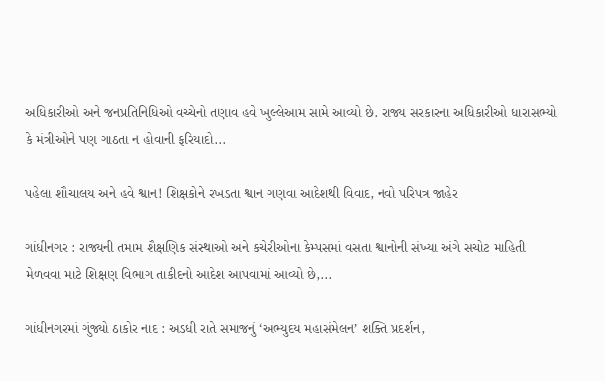અધિકારીઓ અને જનપ્રતિનિધિઓ વચ્ચેનો તણાવ હવે ખુલ્લેઆમ સામે આવ્યો છે. રાજ્ય સરકારના અધિકારીઓ ધારાસભ્યો કે મંત્રીઓને પણ ગાઠતા ન હોવાની ફરિયાદો...

પહેલા શૌચાલય અને હવે શ્વાન! શિક્ષકોને રખડતા શ્વાન ગણવા આદેશથી વિવાદ, નવો પરિપત્ર જાહેર

ગાંધીનગર : રાજ્યની તમામ શૈક્ષણિક સંસ્થાઓ અને કચેરીઓના કેમ્પસમાં વસતા શ્વાનોની સંખ્યા અંગે સચોટ માહિતી મેળવવા માટે શિક્ષણ વિભાગ તાકીદનો આદેશ આપવામાં આવ્યો છે,...

ગાંધીનગરમાં ગુંજ્યો ઠાકોર નાદ : અડધી રાતે સમાજનું ‘અભ્યુદય મહાસંમેલન’ શક્તિ પ્રદર્શન,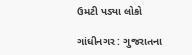ઉમટી પડ્યા લોકો

ગાંધીનગર : ગુજરાતના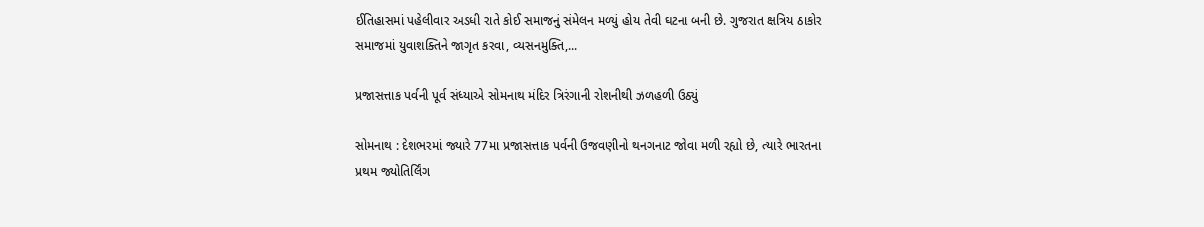ઈતિહાસમાં પહેલીવાર અડધી રાતે કોઈ સમાજનું સંમેલન મળ્યું હોય તેવી ઘટના બની છે. ગુજરાત ક્ષત્રિય ઠાકોર સમાજમાં યુવાશક્તિને જાગૃત કરવા, વ્યસનમુક્તિ,...

પ્રજાસત્તાક પર્વની પૂર્વ સંધ્યાએ સોમનાથ મંદિર ત્રિરંગાની રોશનીથી ઝળહળી ઉઠ્યું

સોમનાથ : દેશભરમાં જ્યારે 77મા પ્રજાસત્તાક પર્વની ઉજવણીનો થનગનાટ જોવા મળી રહ્યો છે, ત્યારે ભારતના પ્રથમ જ્યોતિર્લિંગ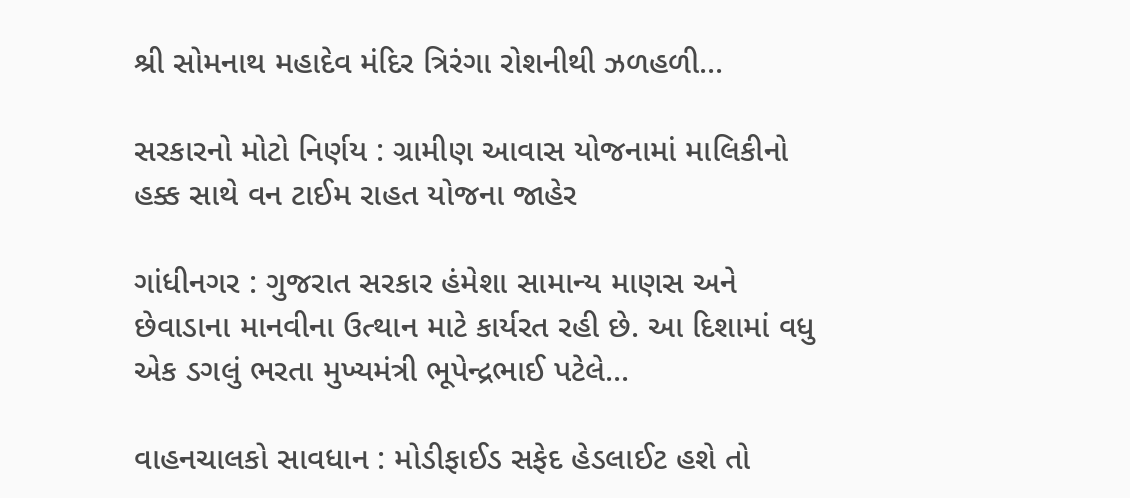શ્રી સોમનાથ મહાદેવ મંદિર ત્રિરંગા રોશનીથી ઝળહળી...

સરકારનો મોટો નિર્ણય : ગ્રામીણ આવાસ યોજનામાં માલિકીનો હક્ક સાથે વન ટાઈમ રાહત યોજના જાહેર

ગાંધીનગર : ગુજરાત સરકાર હંમેશા સામાન્ય માણસ અને છેવાડાના માનવીના ઉત્થાન માટે કાર્યરત રહી છે. આ દિશામાં વધુ એક ડગલું ભરતા મુખ્યમંત્રી ભૂપેન્દ્રભાઈ પટેલે...

વાહનચાલકો સાવધાન : મોડીફાઈડ સફેદ હેડલાઈટ હશે તો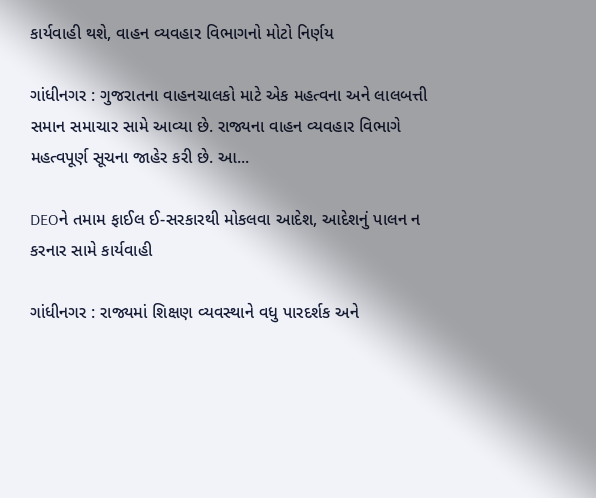કાર્યવાહી થશે, વાહન વ્યવહાર વિભાગનો મોટો નિર્ણય

ગાંધીનગર : ગુજરાતના વાહનચાલકો માટે એક મહત્વના અને લાલબત્તી સમાન સમાચાર સામે આવ્યા છે. રાજ્યના વાહન વ્યવહાર વિભાગે મહત્વપૂર્ણ સૂચના જાહેર કરી છે. આ...

DEOને તમામ ફાઈલ ઈ-સરકારથી મોકલવા આદેશ, આદેશનું પાલન ન કરનાર સામે કાર્યવાહી

ગાંધીનગર : રાજ્યમાં શિક્ષણ વ્યવસ્થાને વધુ પારદર્શક અને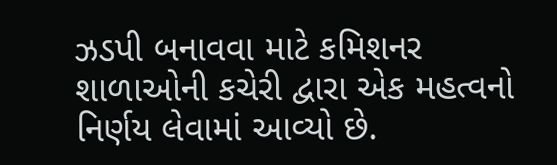ઝડપી બનાવવા માટે કમિશનર શાળાઓની કચેરી દ્વારા એક મહત્વનો નિર્ણય લેવામાં આવ્યો છે.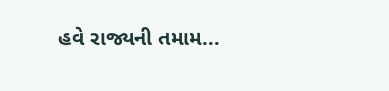હવે રાજ્યની તમામ...